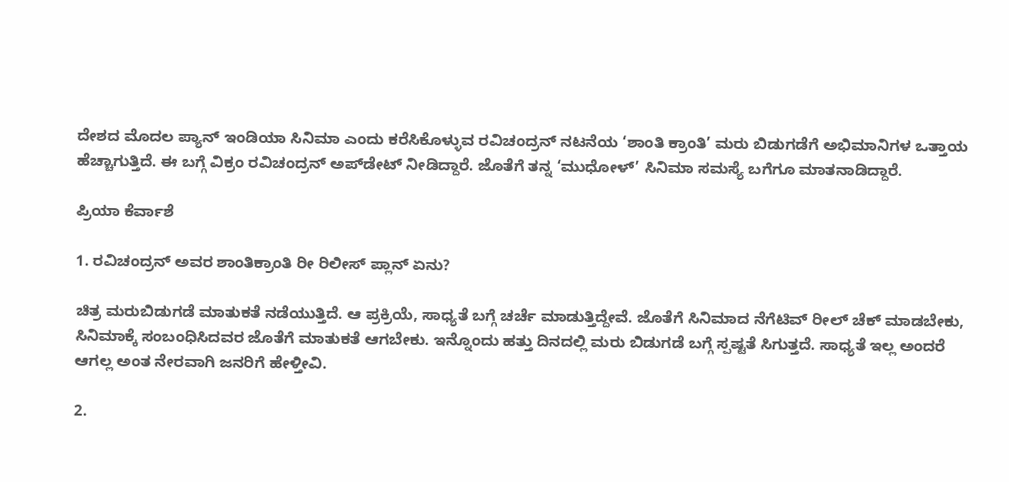ದೇಶದ ಮೊದಲ ಪ್ಯಾನ್‌ ಇಂಡಿಯಾ ಸಿನಿಮಾ ಎಂದು ಕರೆಸಿಕೊಳ್ಳುವ ರವಿಚಂದ್ರನ್‌ ನಟನೆಯ ‘ಶಾಂತಿ ಕ್ರಾಂತಿ’ ಮರು ಬಿಡುಗಡೆಗೆ ಅಭಿಮಾನಿಗಳ ಒತ್ತಾಯ ಹೆಚ್ಚಾಗುತ್ತಿದೆ. ಈ ಬಗ್ಗೆ ವಿಕ್ರಂ ರವಿಚಂದ್ರನ್‌ ಅಪ್‌ಡೇಟ್‌ ನೀಡಿದ್ದಾರೆ. ಜೊತೆಗೆ ತನ್ನ ‘ಮುಧೋಳ್’ ಸಿನಿಮಾ ಸಮಸ್ಯೆ ಬಗೆಗೂ ಮಾತನಾಡಿದ್ದಾರೆ.

ಪ್ರಿಯಾ ಕೆರ್ವಾಶೆ

1. ರವಿಚಂದ್ರನ್‌ ಅವರ ಶಾಂತಿಕ್ರಾಂತಿ ರೀ ರಿಲೀಸ್ ಪ್ಲಾನ್‌ ಏನು?

ಚಿತ್ರ ಮರುಬಿಡುಗಡೆ ಮಾತುಕತೆ ನಡೆಯುತ್ತಿದೆ. ಆ ಪ್ರಕ್ರಿಯೆ, ಸಾಧ್ಯತೆ ಬಗ್ಗೆ ಚರ್ಚೆ ಮಾಡುತ್ತಿದ್ದೇವೆ. ಜೊತೆಗೆ ಸಿನಿಮಾದ ನೆಗೆಟಿವ್‌ ರೀಲ್‌ ಚೆಕ್‌ ಮಾಡಬೇಕು, ಸಿನಿಮಾಕ್ಕೆ ಸಂಬಂಧಿಸಿದವರ ಜೊತೆಗೆ ಮಾತುಕತೆ ಆಗಬೇಕು. ಇನ್ನೊಂದು ಹತ್ತು ದಿನದಲ್ಲಿ ಮರು ಬಿಡುಗಡೆ ಬಗ್ಗೆ ಸ್ಪಷ್ಟತೆ ಸಿಗುತ್ತದೆ. ಸಾಧ್ಯತೆ ಇಲ್ಲ ಅಂದರೆ ಆಗಲ್ಲ ಅಂತ ನೇರವಾಗಿ ಜನರಿಗೆ ಹೇಳ್ತೀವಿ.

2.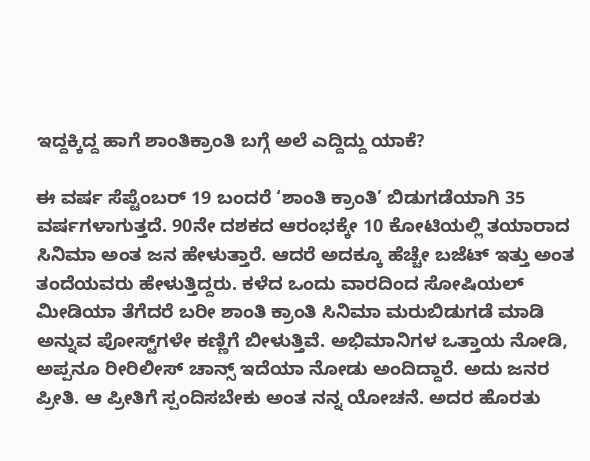ಇದ್ದಕ್ಕಿದ್ದ ಹಾಗೆ ಶಾಂತಿಕ್ರಾಂತಿ ಬಗ್ಗೆ ಅಲೆ ಎದ್ದಿದ್ದು ಯಾಕೆ?

ಈ ವರ್ಷ ಸೆಪ್ಟೆಂಬರ್‌ 19 ಬಂದರೆ ‘ಶಾಂತಿ ಕ್ರಾಂತಿ’ ಬಿಡುಗಡೆಯಾಗಿ 35 ವರ್ಷಗಳಾಗುತ್ತದೆ. 90ನೇ ದಶಕದ ಆರಂಭಕ್ಕೇ 10 ಕೋಟಿಯಲ್ಲಿ ತಯಾರಾದ ಸಿನಿಮಾ ಅಂತ ಜನ ಹೇಳುತ್ತಾರೆ. ಆದರೆ ಅದಕ್ಕೂ ಹೆಚ್ಚೇ ಬಜೆಟ್‌ ಇತ್ತು ಅಂತ ತಂದೆಯವರು ಹೇಳುತ್ತಿದ್ದರು. ಕಳೆದ ಒಂದು ವಾರದಿಂದ ಸೋಷಿಯಲ್‌ ಮೀಡಿಯಾ ತೆಗೆದರೆ ಬರೀ ಶಾಂತಿ ಕ್ರಾಂತಿ ಸಿನಿಮಾ ಮರುಬಿಡುಗಡೆ ಮಾಡಿ ಅನ್ನುವ ಪೋಸ್ಟ್‌ಗಳೇ ಕಣ್ಣಿಗೆ ಬೀಳುತ್ತಿವೆ. ಅಭಿಮಾನಿಗಳ ಒತ್ತಾಯ ನೋಡಿ, ಅಪ್ಪನೂ ರೀರಿಲೀಸ್‌ ಚಾನ್ಸ್‌ ಇದೆಯಾ ನೋಡು ಅಂದಿದ್ದಾರೆ. ಅದು ಜನರ ಪ್ರೀತಿ. ಆ ಪ್ರೀತಿಗೆ ಸ್ಪಂದಿಸಬೇಕು ಅಂತ ನನ್ನ ಯೋಚನೆ. ಅದರ ಹೊರತು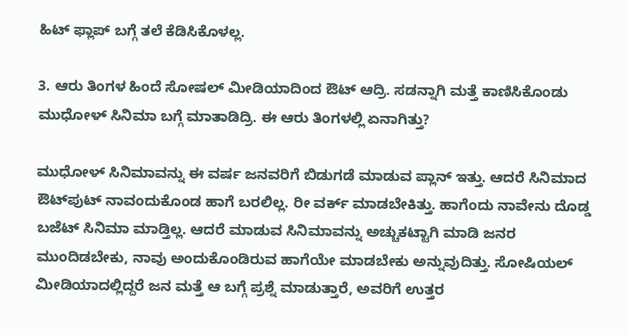ಹಿಟ್‌ ಫ್ಲಾಪ್‌ ಬಗ್ಗೆ ತಲೆ ಕೆಡಿಸಿಕೊಳಲ್ಲ.

3. ಆರು ತಿಂಗಳ ಹಿಂದೆ ಸೋಷಲ್‌ ಮೀಡಿಯಾದಿಂದ ಔಟ್ ಆದ್ರಿ. ಸಡನ್ನಾಗಿ ಮತ್ತೆ ಕಾಣಿಸಿಕೊಂಡು ಮುಧೋಳ್‌ ಸಿನಿಮಾ ಬಗ್ಗೆ ಮಾತಾಡಿದ್ರಿ. ಈ ಆರು ತಿಂಗಳಲ್ಲಿ ಏನಾಗಿತ್ತು?

ಮುಧೋಳ್ ಸಿನಿಮಾವನ್ನು ಈ ವರ್ಷ ಜನವರಿಗೆ ಬಿಡುಗಡೆ ಮಾಡುವ ಪ್ಲಾನ್‌ ಇತ್ತು. ಆದರೆ ಸಿನಿಮಾದ ಔಟ್‌ಪುಟ್‌ ನಾವಂದುಕೊಂಡ ಹಾಗೆ ಬರಲಿಲ್ಲ. ರೀ ವರ್ಕ್‌ ಮಾಡಬೇಕಿತ್ತು. ಹಾಗೆಂದು ನಾವೇನು ದೊಡ್ಡ ಬಜೆಟ್‌ ಸಿನಿಮಾ ಮಾಡ್ತಿಲ್ಲ. ಆದರೆ ಮಾಡುವ ಸಿನಿಮಾವನ್ನು ಅಚ್ಚುಕಟ್ಟಾಗಿ ಮಾಡಿ ಜನರ ಮುಂದಿಡಬೇಕು, ನಾವು ಅಂದುಕೊಂಡಿರುವ ಹಾಗೆಯೇ ಮಾಡಬೇಕು ಅನ್ನುವುದಿತ್ತು. ಸೋಷಿಯಲ್‌ ಮೀಡಿಯಾದಲ್ಲಿದ್ದರೆ ಜನ ಮತ್ತೆ ಆ ಬಗ್ಗೆ ಪ್ರಶ್ನೆ ಮಾಡುತ್ತಾರೆ, ಅವರಿಗೆ ಉತ್ತರ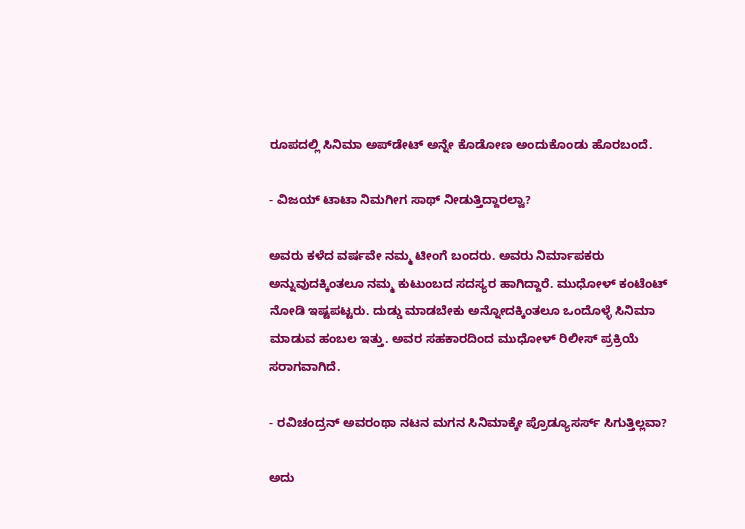ರೂಪದಲ್ಲಿ ಸಿನಿಮಾ ಅಪ್‌ಡೇಟ್‌ ಅನ್ನೇ ಕೊಡೋಣ ಅಂದುಕೊಂಡು ಹೊರಬಂದೆ.

- ವಿಜಯ್‌ ಟಾಟಾ ನಿಮಗೀಗ ಸಾಥ್‌ ನೀಡುತ್ತಿದ್ದಾರಲ್ವಾ?

ಅವರು ಕಳೆದ ವರ್ಷವೇ ನಮ್ಮ ಟೀಂಗೆ ಬಂದರು. ಅವರು ನಿರ್ಮಾಪಕರು ಅನ್ನುವುದಕ್ಕಿಂತಲೂ ನಮ್ಮ ಕುಟುಂಬದ ಸದಸ್ಯರ ಹಾಗಿದ್ದಾರೆ. ಮುಧೋಳ್‌ ಕಂಟೆಂಟ್‌ ನೋಡಿ ಇಷ್ಟಪಟ್ಟರು. ದುಡ್ಡು ಮಾಡಬೇಕು ಅನ್ನೋದಕ್ಕಿಂತಲೂ ಒಂದೊಳ್ಳೆ ಸಿನಿಮಾ ಮಾಡುವ ಹಂಬಲ ಇತ್ತು. ಅವರ ಸಹಕಾರದಿಂದ ಮುಧೋಳ್‌ ರಿಲೀಸ್‌ ಪ್ರಕ್ರಿಯೆ ಸರಾಗವಾಗಿದೆ.

- ರವಿಚಂದ್ರನ್‌ ಅವರಂಥಾ ನಟನ ಮಗನ ಸಿನಿಮಾಕ್ಕೇ ಪ್ರೊಡ್ಯೂಸರ್ಸ್‌ ಸಿಗುತ್ತಿಲ್ಲವಾ?

ಅದು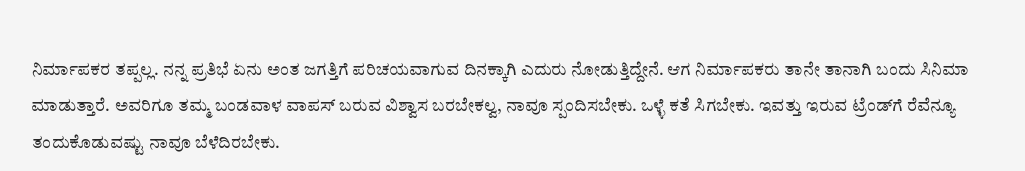ನಿರ್ಮಾಪಕರ ತಪ್ಪಲ್ಲ. ನನ್ನ ಪ್ರತಿಭೆ ಏನು ಅಂತ ಜಗತ್ತಿಗೆ ಪರಿಚಯವಾಗುವ ದಿನಕ್ಕಾಗಿ ಎದುರು ನೋಡುತ್ತಿದ್ದೇನೆ. ಆಗ ನಿರ್ಮಾಪಕರು ತಾನೇ ತಾನಾಗಿ ಬಂದು ಸಿನಿಮಾ ಮಾಡುತ್ತಾರೆ. ಅವರಿಗೂ ತಮ್ಮ ಬಂಡವಾಳ ವಾಪಸ್‌ ಬರುವ ವಿಶ್ವಾಸ ಬರಬೇಕಲ್ವ, ನಾವೂ ಸ್ಪಂದಿಸಬೇಕು. ಒಳ್ಳೆ ಕತೆ ಸಿಗಬೇಕು. ಇವತ್ತು ಇರುವ ಟ್ರೆಂಡ್‌ಗೆ ರೆವೆನ್ಯೂ ತಂದುಕೊಡುವಷ್ಟು ನಾವೂ ಬೆಳೆದಿರಬೇಕು.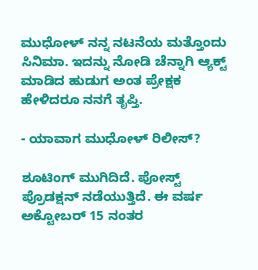ಮುಧೋಳ್‌ ನನ್ನ ನಟನೆಯ ಮತ್ತೊಂದು ಸಿನಿಮಾ. ಇದನ್ನು ನೋಡಿ ಚೆನ್ನಾಗಿ ಆ್ಯಕ್ಟ್‌ ಮಾಡಿದ ಹುಡುಗ ಅಂತ ಪ್ರೇಕ್ಷಕ ಹೇಳಿದರೂ ನನಗೆ ತೃಪ್ತಿ.

- ಯಾವಾಗ ಮುಧೋಳ್‌ ರಿಲೀಸ್‌?

ಶೂಟಿಂಗ್‌ ಮುಗಿದಿದೆ. ಪೋಸ್ಟ್‌ ಪ್ರೊಡಕ್ಷನ್‌ ನಡೆಯುತ್ತಿದೆ. ಈ ವರ್ಷ ಅಕ್ಟೋಬರ್‌ 15 ನಂತರ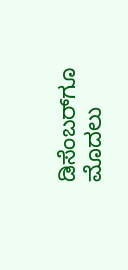ಡಿಸೆಂಬರ್‌ಗೂ ಮೊದಲು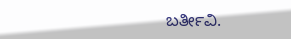ಬರ್ತೀವಿ.